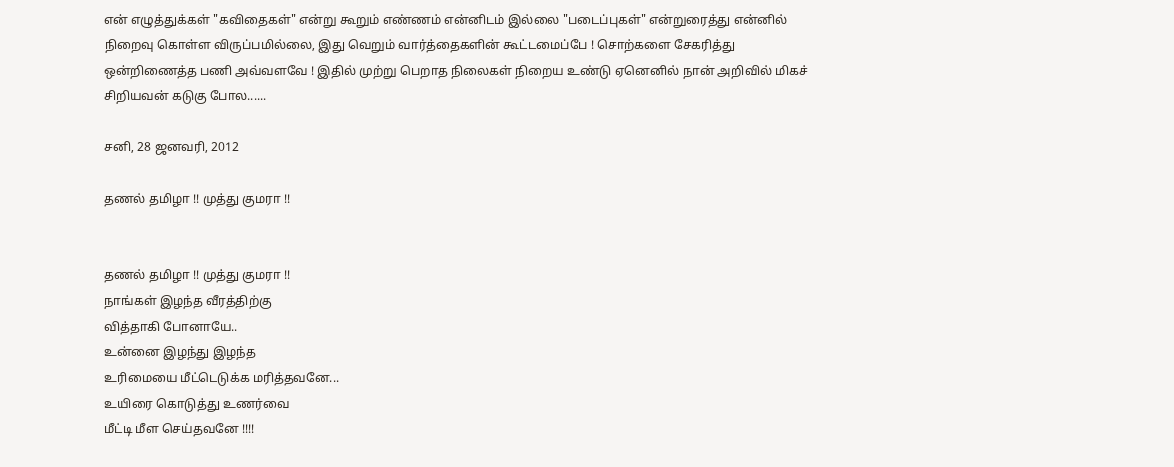என் எழுத்துக்கள் "கவிதைகள்" என்று கூறும் எண்ணம் என்னிடம் இல்லை "படைப்புகள்" என்றுரைத்து என்னில் நிறைவு கொள்ள விருப்பமில்லை, இது வெறும் வார்த்தைகளின் கூட்டமைப்பே ! சொற்களை சேகரித்து ஒன்றிணைத்த பணி அவ்வளவே ! இதில் முற்று பெறாத நிலைகள் நிறைய உண்டு ஏனெனில் நான் அறிவில் மிகச் சிறியவன் கடுகு போல......

சனி, 28 ஜனவரி, 2012

தணல் தமிழா !! முத்து குமரா !!


தணல் தமிழா !! முத்து குமரா !!
நாங்கள் இழந்த வீரத்திற்கு
வித்தாகி போனாயே..
உன்னை இழந்து இழந்த
உரிமையை மீட்டெடுக்க மரித்தவனே...
உயிரை கொடுத்து உணர்வை
மீட்டி மீள செய்தவனே !!!!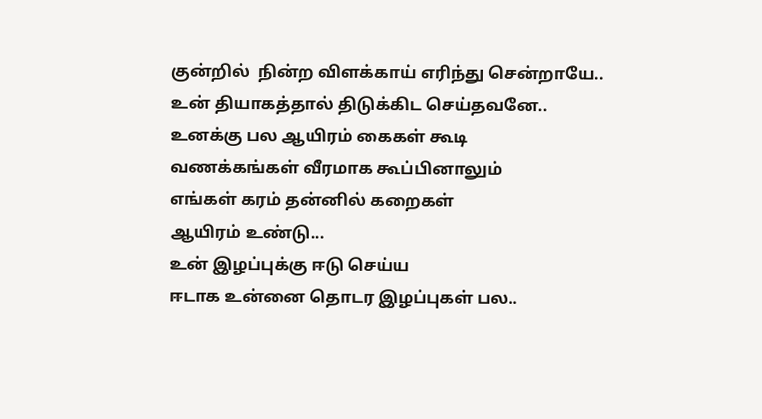குன்றில்  நின்ற விளக்காய் எரிந்து சென்றாயே..
உன் தியாகத்தால் திடுக்கிட செய்தவனே..
உனக்கு பல ஆயிரம் கைகள் கூடி
வணக்கங்கள் வீரமாக கூப்பினாலும்
எங்கள் கரம் தன்னில் கறைகள்
ஆயிரம் உண்டு...
உன் இழப்புக்கு ஈடு செய்ய
ஈடாக உன்னை தொடர இழப்புகள் பல..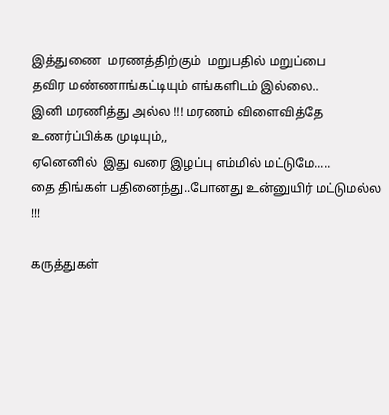இத்துணை  மரணத்திற்கும்  மறுபதில் மறுப்பை
தவிர மண்ணாங்கட்டியும் எங்களிடம் இல்லை..
இனி மரணித்து அல்ல !!! மரணம் விளைவித்தே
உணர்ப்பிக்க முடியும்,,
ஏனெனில்  இது வரை இழப்பு எம்மில் மட்டுமே.....
தை திங்கள் பதினைந்து..போனது உன்னுயிர் மட்டுமல்ல !!!

கருத்துகள்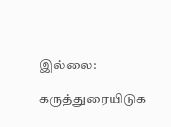இல்லை:

கருத்துரையிடுக